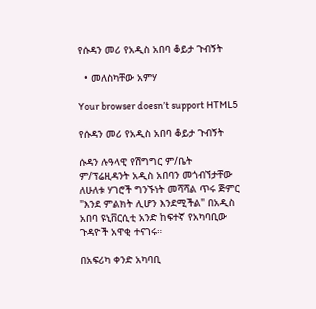የሱዳን መሪ የአዲስ አበባ ቆይታ ጉብኝት

  • መለስካቸው አምሃ

Your browser doesn’t support HTML5

የሱዳን መሪ የአዲስ አበባ ቆይታ ጉብኝት

ሱዳን ሉዓላዊ የሽግግር ም/ቤት ም/ፕሬዚዳንት አዲስ አበባን መጎብኘታቸው ለሁለቱ ሃገሮች ግንኙነት መሻሻል ጥሩ ጅምር "እንደ ምልክት ሊሆን እንደሚችል" በአዲስ አበባ ዩኒቨርሲቲ አንድ ከፍተኛ የአካባቢው ጉዳዮች አዋቂ ተናገሩ።

በአፍሪካ ቀንድ አካባቢ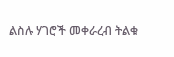ልስሉ ሃገሮች መቀራረብ ትልቁ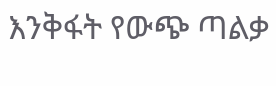እንቅፋት የውጭ ጣልቃ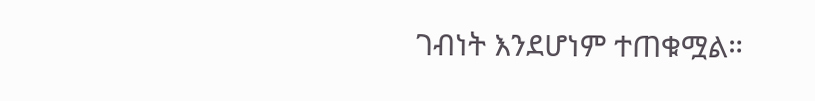ገብነት እንደሆነም ተጠቁሟል።